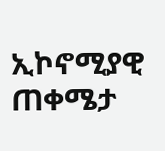ኢኮኖሚያዊ ጠቀሜታ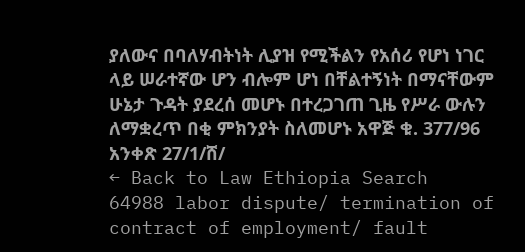ያለውና በባለሃብትነት ሊያዝ የሚችልን የአሰሪ የሆነ ነገር ላይ ሠራተኛው ሆን ብሎም ሆነ በቸልተኝነት በማናቸውም ሁኔታ ጉዳት ያደረሰ መሆኑ በተረጋገጠ ጊዜ የሥራ ውሉን ለማቋረጥ በቂ ምክንያት ስለመሆኑ አዋጅ ቁ. 377/96 አንቀጽ 27/1/ሸ/
← Back to Law Ethiopia Search
64988 labor dispute/ termination of contract of employment/ fault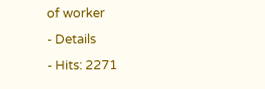of worker
- Details
- Hits: 2271